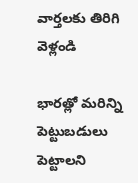వార్తలకు తిరిగి వెళ్లండి

భారత్లో మరిన్ని పెట్టుబడులు పెట్టాలని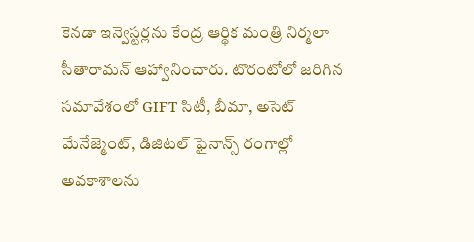కెనడా ఇన్వెస్టర్లను కేంద్ర ఆర్థిక మంత్రి నిర్మలా సీతారామన్ ఆహ్వానించారు. టొరంటోలో జరిగిన సమావేశంలో GIFT సిటీ, బీమా, అసెట్ మేనేజ్మెంట్, డిజిటల్ ఫైనాన్స్ రంగాల్లో అవకాశాలను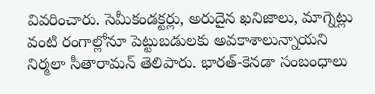వివరించారు. సెమీకండక్టర్లు, అరుదైన ఖనిజాలు, మాగ్నెట్లు వంటి రంగాల్లోనూ పెట్టుబడులకు అవకాశాలున్నాయని నిర్మలా సీతారామన్ తెలిపారు. భారత్-కెనడా సంబంధాలు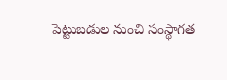పెట్టుబడుల నుంచి సంస్థాగత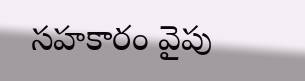సహకారం వైపు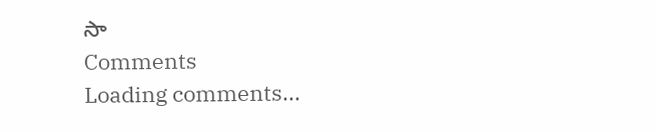సా
Comments
Loading comments...